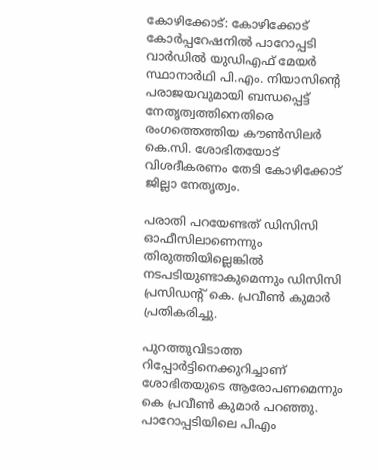കോഴിക്കോട്: കോഴിക്കോട് കോര്‍പ്പറേഷനില്‍ പാറോപ്പടി വാര്‍ഡില്‍ യുഡിഎഫ് മേയര്‍ സ്ഥാനാര്‍ഥി പി.എം. നിയാസിന്റെ പരാജയവുമായി ബന്ധപ്പെട്ട് നേതൃത്വത്തിനെതിരെ രംഗത്തെത്തിയ കൗണ്‍സിലര്‍ കെ.സി. ശോഭിതയോട് വിശദീകരണം തേടി കോഴിക്കോട് ജില്ലാ നേതൃത്വം.

പരാതി പറയേണ്ടത് ഡിസിസി ഓഫീസിലാണെന്നും തിരുത്തിയില്ലെങ്കില്‍ നടപടിയുണ്ടാകുമെന്നും ഡിസിസി പ്രസിഡന്റ് കെ. പ്രവീണ്‍ കുമാര്‍ പ്രതികരിച്ചു.

പുറത്തുവിടാത്ത റിപ്പോര്‍ട്ടിനെക്കുറിച്ചാണ് ശോഭിതയുടെ ആരോപണമെന്നും കെ പ്രവീണ്‍ കുമാര്‍ പറഞ്ഞു. പാറോപ്പടിയിലെ പിഎം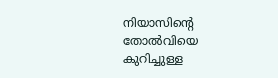നിയാസിന്റെ തോല്‍വിയെ കുറിച്ചുള്ള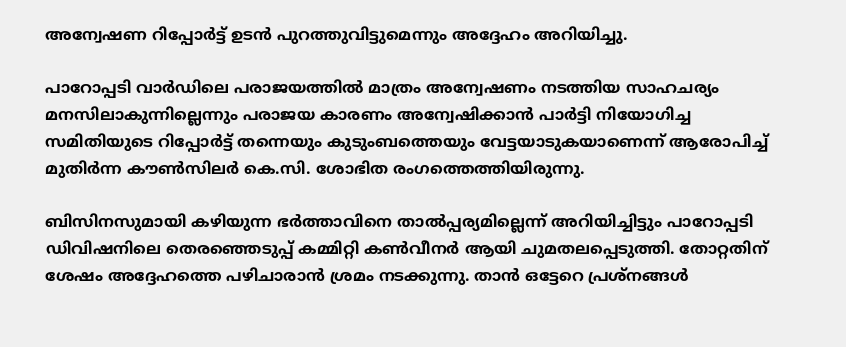അന്വേഷണ റിപ്പോര്‍ട്ട് ഉടന്‍ പുറത്തുവിട്ടുമെന്നും അദ്ദേഹം അറിയിച്ചു.

പാറോപ്പടി വാര്‍ഡിലെ പരാജയത്തില്‍ മാത്രം അന്വേഷണം നടത്തിയ സാഹചര്യം മനസിലാകുന്നില്ലെന്നും പരാജയ കാരണം അന്വേഷിക്കാന്‍ പാര്‍ട്ടി നിയോഗിച്ച സമിതിയുടെ റിപ്പോര്‍ട്ട് തന്നെയും കുടുംബത്തെയും വേട്ടയാടുകയാണെന്ന് ആരോപിച്ച് മുതിര്‍ന്ന കൗണ്‍സിലര്‍ കെ.സി. ശോഭിത രംഗത്തെത്തിയിരുന്നു.

ബിസിനസുമായി കഴിയുന്ന ഭര്‍ത്താവിനെ താല്‍പ്പര്യമില്ലെന്ന് അറിയിച്ചിട്ടും പാറോപ്പടി ഡിവിഷനിലെ തെരഞ്ഞെടുപ്പ് കമ്മിറ്റി കണ്‍വീനര്‍ ആയി ചുമതലപ്പെടുത്തി. തോറ്റതിന് ശേഷം അദ്ദേഹത്തെ പഴിചാരാന്‍ ശ്രമം നടക്കുന്നു. താന്‍ ഒട്ടേറെ പ്രശ്നങ്ങള്‍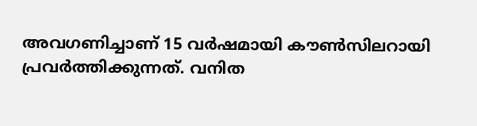അവഗണിച്ചാണ് 15 വര്‍ഷമായി കൗണ്‍സിലറായി പ്രവര്‍ത്തിക്കുന്നത്. വനിത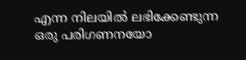എന്ന നിലയില്‍ ലഭിക്കേണ്ടുന്ന ഒരു പരിഗണനയോ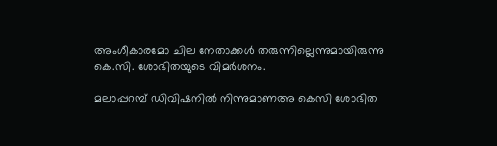അംഗീകാരമോ ചില നേതാക്കള്‍ തരുന്നില്ലെന്നുമായിരുന്നു കെ.സി. ശോഭിതയുടെ വിമര്‍ശനം.

മലാപ്പറമ്പ് ഡിവിഷനില്‍ നിന്നുമാണഅ കെസി ശോഭിത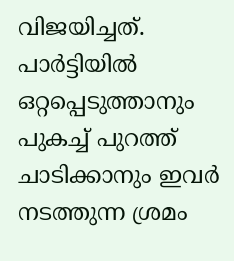വിജയിച്ചത്. പാര്‍ട്ടിയില്‍ ഒറ്റപ്പെടുത്താനും പുകച്ച് പുറത്ത് ചാടിക്കാനും ഇവര്‍ നടത്തുന്ന ശ്രമം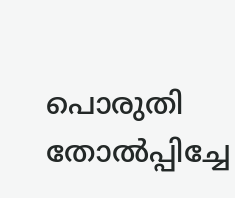പൊരുതി തോല്‍പ്പിച്ചേ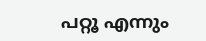പറ്റൂ എന്നും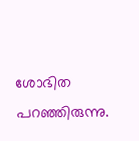ശോഭിത പറഞ്ഞിരുന്നു.